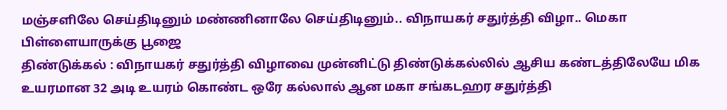மஞ்சளிலே செய்திடினும் மண்ணினாலே செய்திடினும்.. விநாயகர் சதுர்த்தி விழா.. மெகா பிள்ளையாருக்கு பூஜை
திண்டுக்கல் : விநாயகர் சதுர்த்தி விழாவை முன்னிட்டு திண்டுக்கல்லில் ஆசிய கண்டத்திலேயே மிக உயரமான 32 அடி உயரம் கொண்ட ஒரே கல்லால் ஆன மகா சங்கடஹர சதுர்த்தி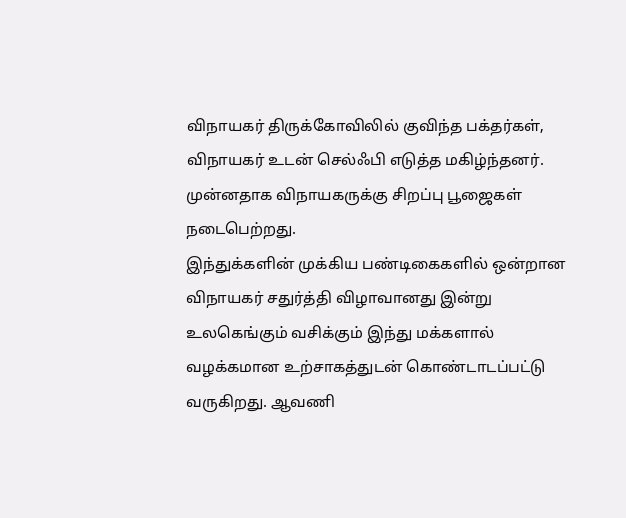விநாயகர் திருக்கோவிலில் குவிந்த பக்தர்கள், விநாயகர் உடன் செல்ஃபி எடுத்த மகிழ்ந்தனர். முன்னதாக விநாயகருக்கு சிறப்பு பூஜைகள் நடைபெற்றது.
இந்துக்களின் முக்கிய பண்டிகைகளில் ஒன்றான விநாயகர் சதுர்த்தி விழாவானது இன்று உலகெங்கும் வசிக்கும் இந்து மக்களால் வழக்கமான உற்சாகத்துடன் கொண்டாடப்பட்டு வருகிறது. ஆவணி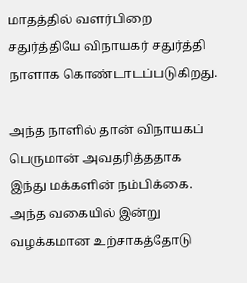மாதத்தில் வளர்பிறை சதுர்த்தியே விநாயகர் சதுர்த்தி நாளாக கொண்டாடப்படுகிறது.

அந்த நாளில் தான் விநாயகப் பெருமான் அவதரித்ததாக இந்து மக்களின் நம்பிக்கை. அந்த வகையில் இன்று வழக்கமான உற்சாகத்தோடு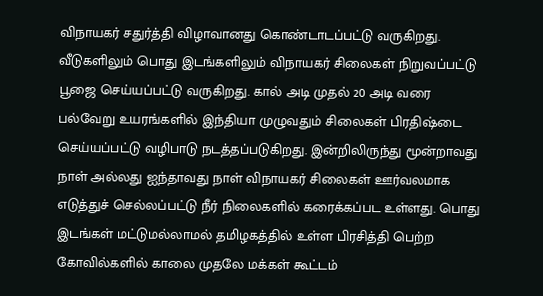விநாயகர் சதுர்த்தி விழாவானது கொண்டாடப்பட்டு வருகிறது.
வீடுகளிலும் பொது இடங்களிலும் விநாயகர் சிலைகள் நிறுவப்பட்டு பூஜை செய்யப்பட்டு வருகிறது. கால் அடி முதல் 20 அடி வரை பல்வேறு உயரங்களில் இந்தியா முழுவதும் சிலைகள் பிரதிஷ்டை செய்யப்பட்டு வழிபாடு நடத்தப்படுகிறது. இன்றிலிருந்து மூன்றாவது நாள் அல்லது ஐந்தாவது நாள் விநாயகர் சிலைகள் ஊர்வலமாக எடுத்துச் செல்லப்பட்டு நீர் நிலைகளில் கரைக்கப்பட உள்ளது. பொது இடங்கள் மட்டுமல்லாமல் தமிழகத்தில் உள்ள பிரசித்தி பெற்ற கோவில்களில் காலை முதலே மக்கள் கூட்டம்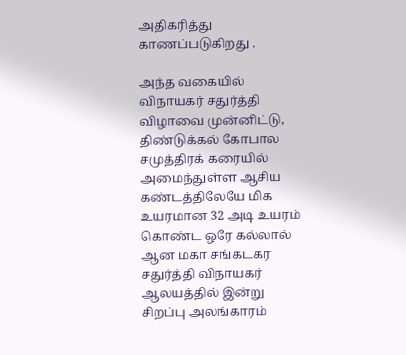அதிகரித்து காணப்படுகிறது .

அந்த வகையில் விநாயகர் சதுர்த்தி விழாவை முன்னிட்டு, திண்டுக்கல் கோபால சமுத்திரக் கரையில் அமைந்துள்ள ஆசிய கண்டத்திலேயே மிக உயரமான 32 அடி உயரம் கொண்ட ஒரே கல்லால் ஆன மகா சங்கடகர சதுர்த்தி விநாயகர் ஆலயத்தில் இன்று சிறப்பு அலங்காரம்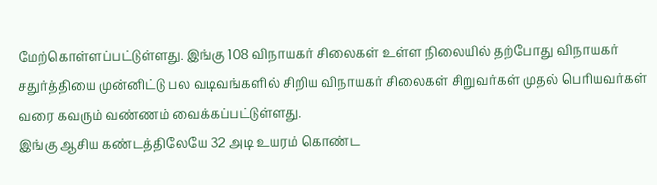மேற்கொள்ளப்பட்டுள்ளது. இங்கு 108 விநாயகர் சிலைகள் உள்ள நிலையில் தற்போது விநாயகர் சதுர்த்தியை முன்னிட்டு பல வடிவங்களில் சிறிய விநாயகர் சிலைகள் சிறுவர்கள் முதல் பெரியவர்கள் வரை கவரும் வண்ணம் வைக்கப்பட்டுள்ளது.
இங்கு ஆசிய கண்டத்திலேயே 32 அடி உயரம் கொண்ட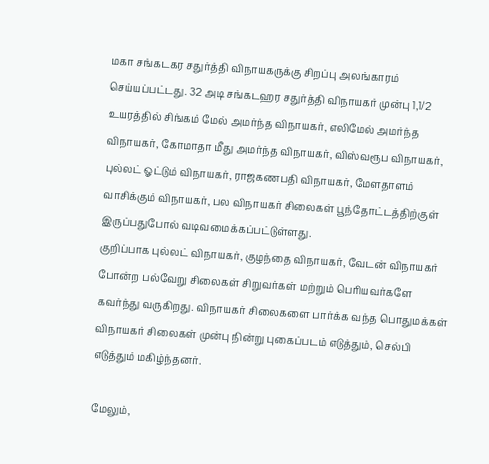மகா சங்கடகர சதுர்த்தி விநாயகருக்கு சிறப்பு அலங்காரம் செய்யப்பட்டது. 32 அடி சங்கடஹர சதுர்த்தி விநாயகர் முன்பு 1,1/2 உயரத்தில் சிங்கம் மேல் அமர்ந்த விநாயகர், எலிமேல் அமர்ந்த விநாயகர், கோமாதா மீது அமர்ந்த விநாயகர், விஸ்வரூப விநாயகர், புல்லட் ஓட்டும் விநாயகர், ராஜகணபதி விநாயகர், மேளதாளம் வாசிக்கும் விநாயகர், பல விநாயகர் சிலைகள் பூந்தோட்டத்திற்குள் இருப்பதுபோல் வடிவமைக்கப்பட்டுள்ளது.
குறிப்பாக புல்லட் விநாயகர், குழந்தை விநாயகர், வேடன் விநாயகர் போன்ற பல்வேறு சிலைகள் சிறுவர்கள் மற்றும் பெரியவர்களே கவர்ந்து வருகிறது. விநாயகர் சிலைகளை பார்க்க வந்த பொதுமக்கள் விநாயகர் சிலைகள் முன்பு நின்று புகைப்படம் எடுத்தும், செல்பி எடுத்தும் மகிழ்ந்தனர்.

மேலும்,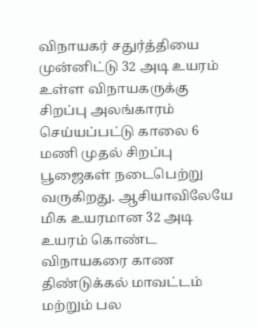விநாயகர் சதுர்த்தியை முன்னிட்டு 32 அடி உயரம் உள்ள விநாயகருக்கு சிறப்பு அலங்காரம் செய்யப்பட்டு காலை 6 மணி முதல் சிறப்பு பூஜைகள் நடைபெற்று வருகிறது. ஆசியாவிலேயே மிக உயரமான 32 அடி உயரம் கொண்ட விநாயகரை காண திண்டுக்கல் மாவட்டம் மற்றும் பல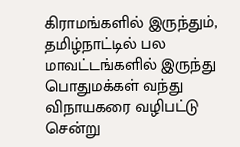கிராமங்களில் இருந்தும், தமிழ்நாட்டில் பல மாவட்டங்களில் இருந்து பொதுமக்கள் வந்து விநாயகரை வழிபட்டு சென்று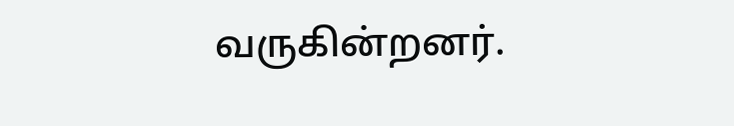வருகின்றனர்.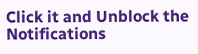Click it and Unblock the Notifications